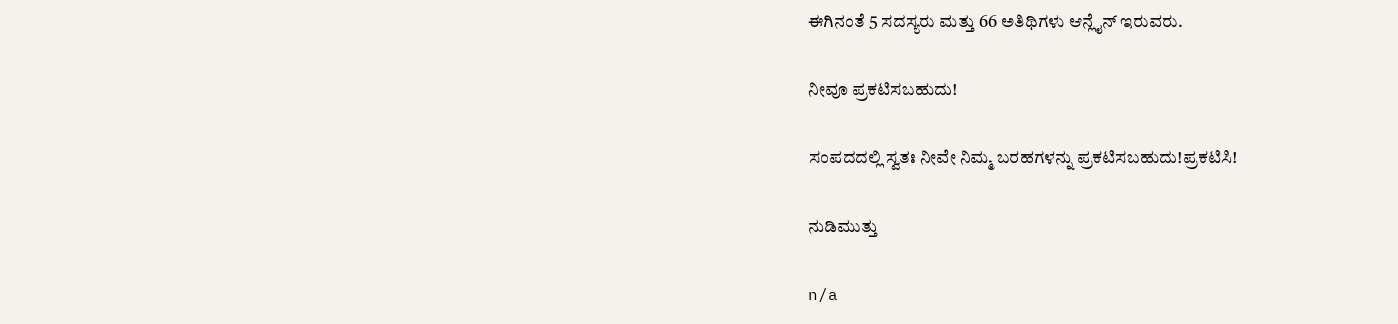ಈಗಿನಂತೆ 5 ಸದಸ್ಯರು ಮತ್ತು 66 ಅತಿಥಿಗಳು ಆನ್ಲೈನ್ ಇರುವರು.

ನೀವೂ ಪ್ರಕಟಿಸಬಹುದು!

ಸಂಪದದಲ್ಲಿ ಸ್ವತಃ ನೀವೇ ನಿಮ್ಮ ಬರಹಗಳನ್ನು ಪ್ರಕಟಿಸಬಹುದು!ಪ್ರಕಟಿಸಿ!

ನುಡಿಮುತ್ತು

n/a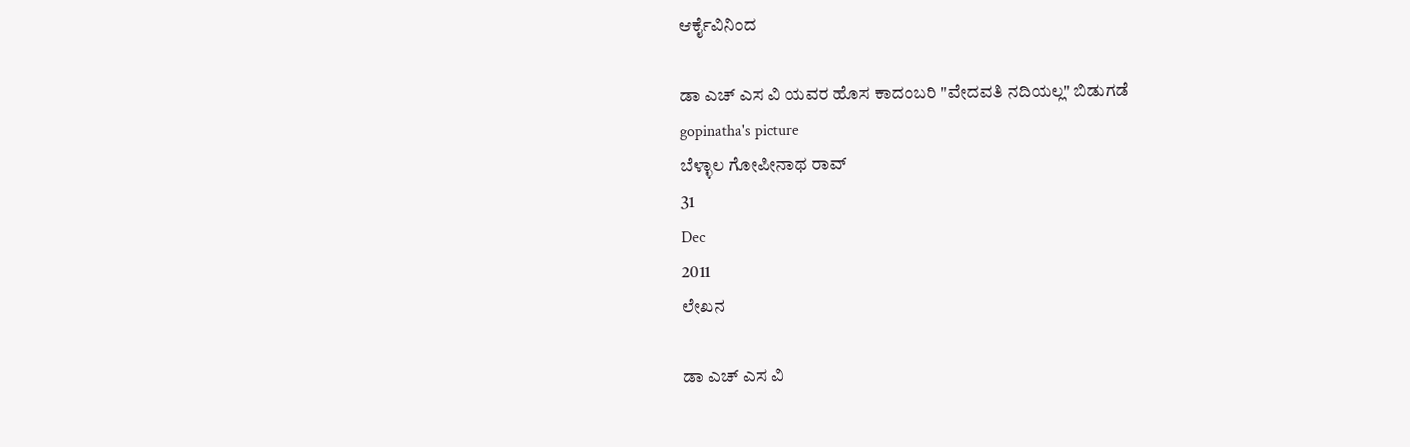ಆರ್ಕೈವಿನಿಂದ

ಡಾ ಎಚ್ ಎಸ ವಿ ಯವರ ಹೊಸ ಕಾದಂಬರಿ "ವೇದವತಿ ನದಿಯಲ್ಲ" ಬಿಡುಗಡೆ
gopinatha's picture
ಬೆಳ್ಳಾಲ ಗೋಪೀನಾಥ ರಾವ್
31
Dec
2011
ಲೇಖನ

ಡಾ ಎಚ್ ಎಸ ವಿ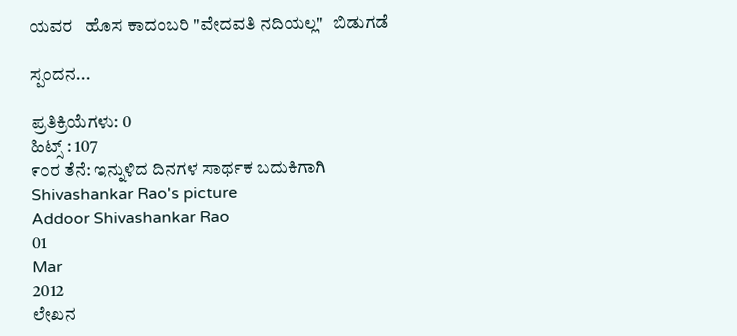ಯವರ   ಹೊಸ ಕಾದಂಬರಿ "ವೇದವತಿ ನದಿಯಲ್ಲ"   ಬಿಡುಗಡೆ

ಸ್ಪಂದನ...

ಪ್ರತಿಕ್ರಿಯೆಗಳು: 0
ಹಿಟ್ಸ್ : 107
೯೦ರ ತೆನೆ: ಇನ್ನುಳಿದ ದಿನಗಳ ಸಾರ್ಥಕ ಬದುಕಿಗಾಗಿ
Shivashankar Rao's picture
Addoor Shivashankar Rao
01
Mar
2012
ಲೇಖನ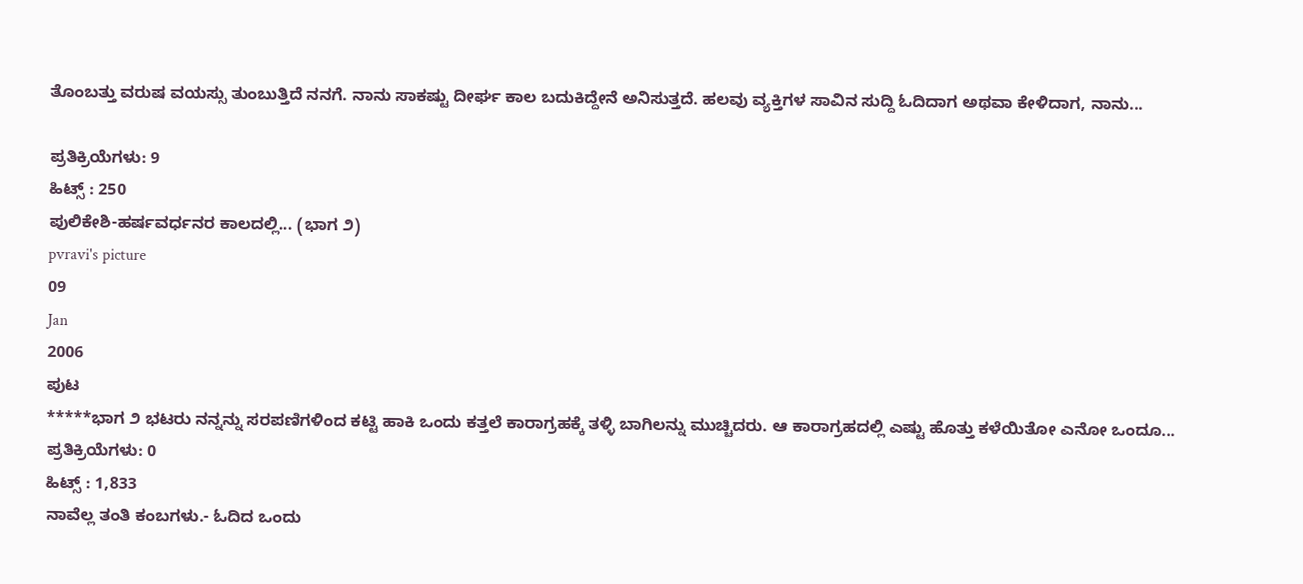ತೊಂಬತ್ತು ವರುಷ ವಯಸ್ಸು ತುಂಬುತ್ತಿದೆ ನನಗೆ. ನಾನು ಸಾಕಷ್ಟು ದೀರ್ಘ ಕಾಲ ಬದುಕಿದ್ದೇನೆ ಅನಿಸುತ್ತದೆ. ಹಲವು ವ್ಯಕ್ತಿಗಳ ಸಾವಿನ ಸುದ್ದಿ ಓದಿದಾಗ ಅಥವಾ ಕೇಳಿದಾಗ, ನಾನು...

ಪ್ರತಿಕ್ರಿಯೆಗಳು: 9
ಹಿಟ್ಸ್ : 250
ಪುಲಿಕೇಶಿ-ಹರ್ಷವರ್ಧನರ ಕಾಲದಲ್ಲಿ... (ಭಾಗ ೨)
pvravi's picture
09
Jan
2006
ಪುಟ
*****ಭಾಗ ೨ ಭಟರು ನನ್ನನ್ನು ಸರಪಣಿಗಳಿಂದ ಕಟ್ಟಿ ಹಾಕಿ ಒಂದು ಕತ್ತಲೆ ಕಾರಾಗ್ರಹಕ್ಕೆ ತಳ್ಳಿ ಬಾಗಿಲನ್ನು ಮುಚ್ಚಿದರು. ಆ ಕಾರಾಗ್ರಹದಲ್ಲಿ ಎಷ್ಟು ಹೊತ್ತು ಕಳೆಯಿತೋ ಎನೋ ಒಂದೂ...
ಪ್ರತಿಕ್ರಿಯೆಗಳು: 0
ಹಿಟ್ಸ್ : 1,833
ನಾವೆಲ್ಲ ತಂತಿ ಕಂಬಗಳು.- ಓದಿದ ಒಂದು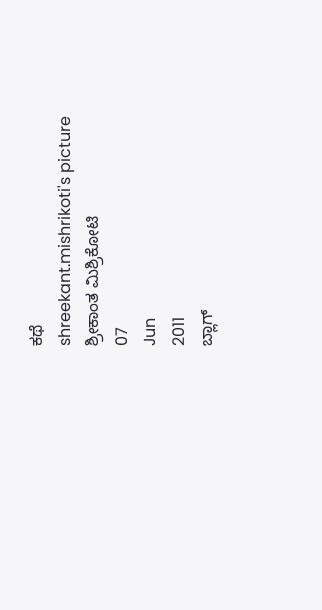ಕಥೆ
shreekant.mishrikoti's picture
ಶ್ರೀಕಾಂತ ಮಿಶ್ರಿಕೋಟಿ
07
Jun
2011
ಬ್ಲಾಗ್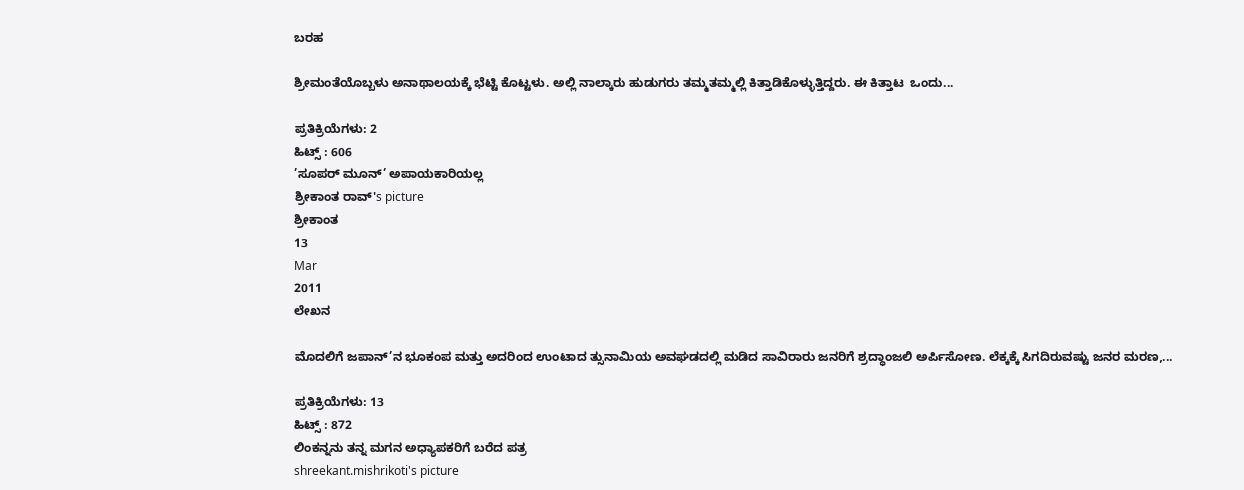ಬರಹ

ಶ್ರೀಮಂತೆಯೊಬ್ಬಳು ಅನಾಥಾಲಯಕ್ಕೆ ಭೆಟ್ಟಿ ಕೊಟ್ಟಳು. ಅಲ್ಲಿ ನಾಲ್ಕಾರು ಹುಡುಗರು ತಮ್ಮತಮ್ಮಲ್ಲಿ ಕಿತ್ತಾಡಿಕೊಳ್ಳುತ್ತಿದ್ದರು. ಈ ಕಿತ್ತಾಟ  ಒಂದು...

ಪ್ರತಿಕ್ರಿಯೆಗಳು: 2
ಹಿಟ್ಸ್ : 606
’ಸೂಪರ್ ಮೂನ್’ ಅಪಾಯಕಾರಿಯಲ್ಲ
ಶ್ರೀಕಾಂತ ರಾವ್'s picture
ಶ್ರೀಕಾಂತ
13
Mar
2011
ಲೇಖನ

ಮೊದಲಿಗೆ ಜಪಾನ್’ನ ಭೂಕಂಪ ಮತ್ತು ಅದರಿಂದ ಉಂಟಾದ ತ್ಸುನಾಮಿಯ ಅವಘಡದಲ್ಲಿ ಮಡಿದ ಸಾವಿರಾರು ಜನರಿಗೆ ಶ್ರದ್ಧಾಂಜಲಿ ಅರ್ಪಿಸೋಣ. ಲೆಕ್ಕಕ್ಕೆ ಸಿಗದಿರುವಷ್ಟು ಜನರ ಮರಣ,...

ಪ್ರತಿಕ್ರಿಯೆಗಳು: 13
ಹಿಟ್ಸ್ : 872
ಲಿಂಕನ್ನನು ತನ್ನ ಮಗನ ಅಧ್ಯಾಪಕರಿಗೆ ಬರೆದ ಪತ್ರ
shreekant.mishrikoti's picture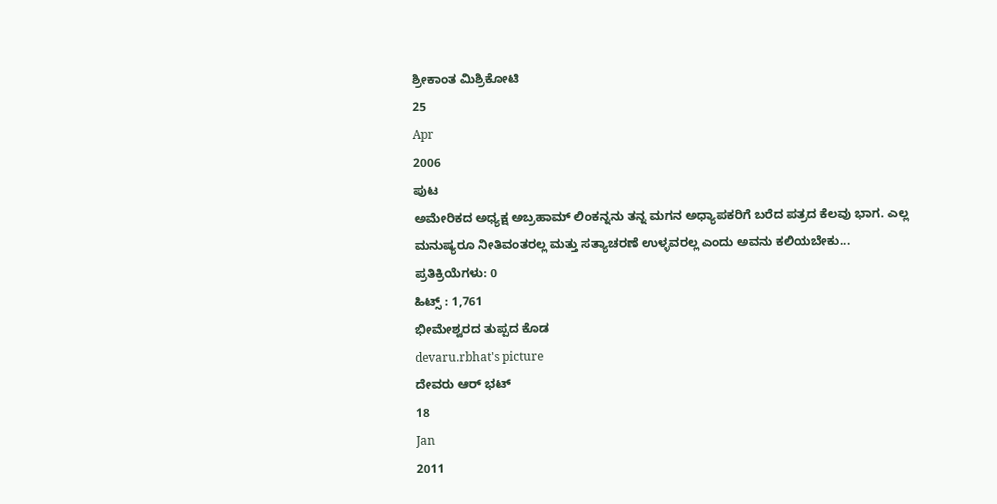ಶ್ರೀಕಾಂತ ಮಿಶ್ರಿಕೋಟಿ
25
Apr
2006
ಪುಟ
ಅಮೇರಿಕದ ಅಧ್ಯಕ್ಷ ಅಬ್ರಹಾಮ್ ಲಿಂಕನ್ನನು ತನ್ನ ಮಗನ ಅಧ್ಯಾಪಕರಿಗೆ ಬರೆದ ಪತ್ರದ ಕೆಲವು ಭಾಗ. ಎಲ್ಲ ಮನುಷ್ಯರೂ ನೀತಿವಂತರಲ್ಲ ಮತ್ತು ಸತ್ಯಾಚರಣೆ ಉಳ್ಳವರಲ್ಲ ಎಂದು ಅವನು ಕಲಿಯಬೇಕು...
ಪ್ರತಿಕ್ರಿಯೆಗಳು: 0
ಹಿಟ್ಸ್ : 1,761
ಭೀಮೇಶ್ವರದ ತುಪ್ಪದ ಕೊಡ
devaru.rbhat's picture
ದೇವರು ಆರ್ ಭಟ್
18
Jan
2011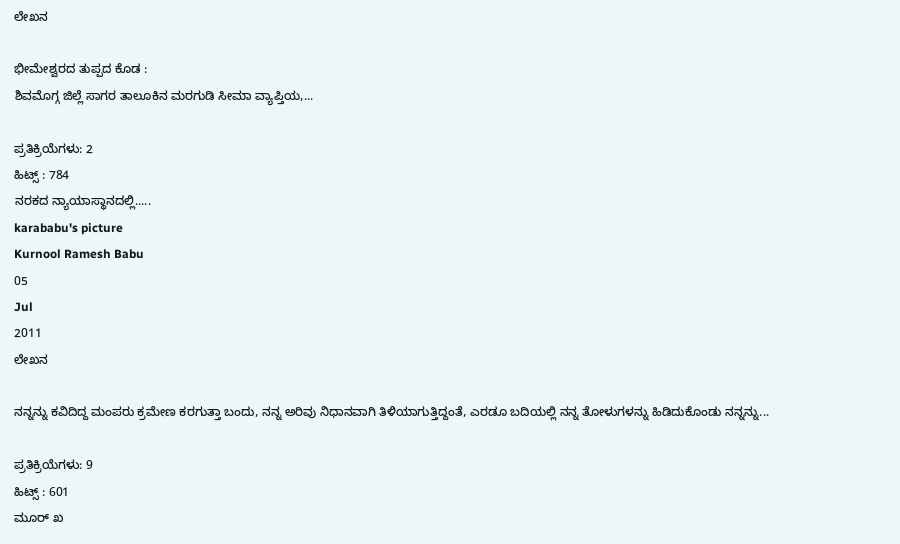ಲೇಖನ

ಭೀಮೇಶ್ವರದ ತುಪ್ಪದ ಕೊಡ :
ಶಿವಮೊಗ್ಗ ಜಿಲ್ಲೆ ಸಾಗರ ತಾಲೂಕಿನ ಮರಗುಡಿ ಸೀಮಾ ವ್ಯಾಪ್ತಿಯ,...

ಪ್ರತಿಕ್ರಿಯೆಗಳು: 2
ಹಿಟ್ಸ್ : 784
ನರಕದ ನ್ಯಾಯಾಸ್ಥಾನದಲ್ಲಿ.....
karababu's picture
Kurnool Ramesh Babu
05
Jul
2011
ಲೇಖನ

ನನ್ನನ್ನು ಕವಿದಿದ್ದ ಮಂಪರು ಕ್ರಮೇಣ ಕರಗುತ್ತಾ ಬಂದು, ನನ್ನ ಅರಿವು ನಿಧಾನವಾಗಿ ತಿಳಿಯಾಗುತ್ತಿದ್ದಂತೆ, ಎರಡೂ ಬದಿಯಲ್ಲಿ ನನ್ನ ತೋಳುಗಳನ್ನು ಹಿಡಿದುಕೊಂಡು ನನ್ನನ್ನು...

ಪ್ರತಿಕ್ರಿಯೆಗಳು: 9
ಹಿಟ್ಸ್ : 601
ಮೂರ್ ಖ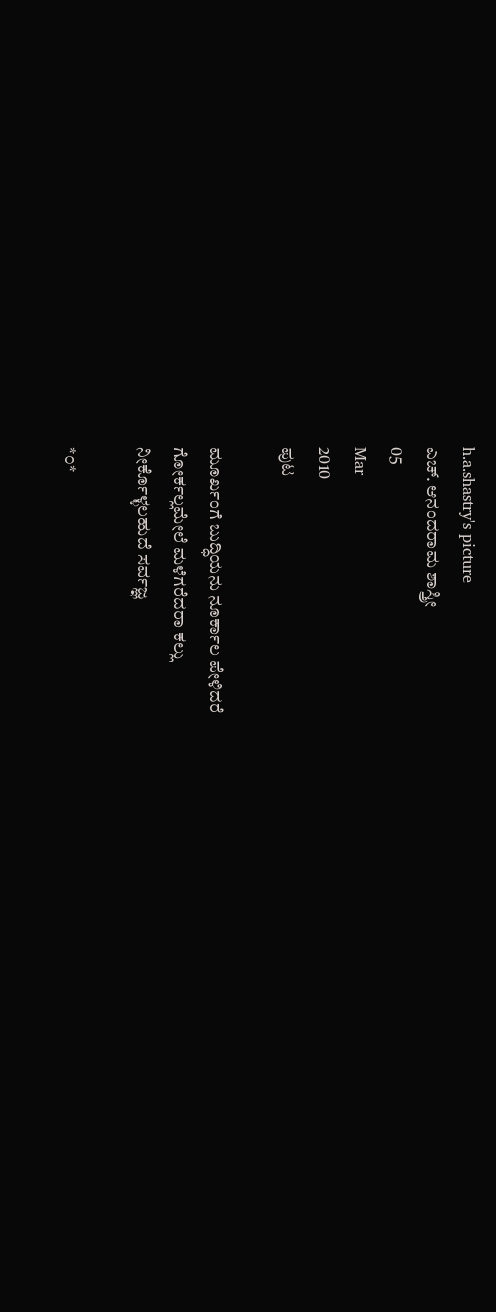h.a.shastry's picture
ಎಚ್. ಆನಂದರಾಮ ಶಾಸ್ತ್ರೀ
05
Mar
2010
ಪುಟ

ಮೂರ್ಖಂಗೆ ಬುದ್ಧಿಯನು ನೂರ್ಕಾಲ ಪೇಳಿದರೆ
ಗೋರ್ಕಲ್ಲಮೇಲೆ ಮಳೆಗರೆದರಾ ಕಲ್ಲು
ನೀರ್ಕೊಳ್ಳಲಹುದೆ ಸರ್ವಜ್ಞ

*೦*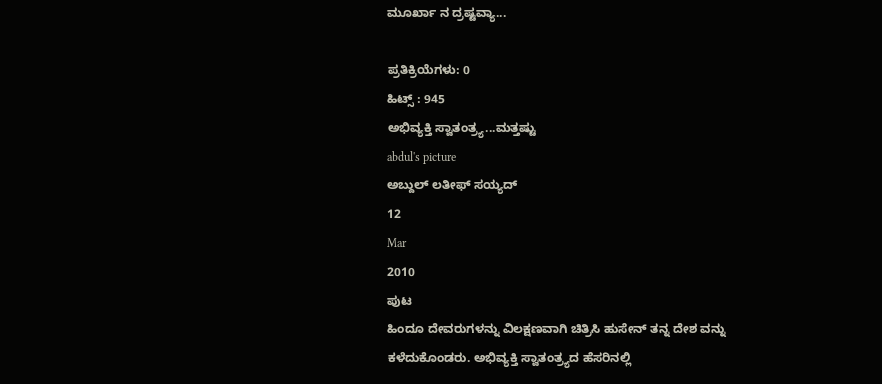ಮೂರ್ಖಾ ನ ದ್ರಷ್ಟವ್ಯಾ...

ಪ್ರತಿಕ್ರಿಯೆಗಳು: 0
ಹಿಟ್ಸ್ : 945
ಅಭಿವ್ಯಕ್ತಿ ಸ್ವಾತಂತ್ರ್ಯ...ಮತ್ತಷ್ಟು
abdul's picture
ಅಬ್ದುಲ್ ಲತೀಫ್ ಸಯ್ಯದ್
12
Mar
2010
ಪುಟ
ಹಿಂದೂ ದೇವರುಗಳನ್ನು ವಿಲಕ್ಷಣವಾಗಿ ಚಿತ್ರಿಸಿ ಹುಸೇನ್ ತನ್ನ ದೇಶ ವನ್ನು ಕಳೆದುಕೊಂಡರು. ಅಭಿವ್ಯಕ್ತಿ ಸ್ವಾತಂತ್ರ್ಯದ ಹೆಸರಿನಲ್ಲಿ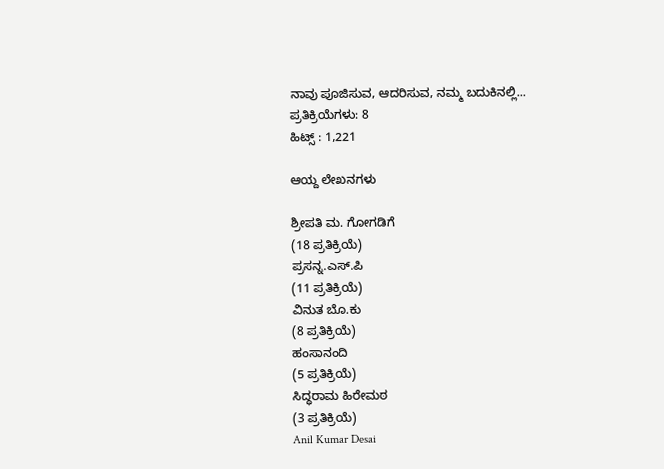ನಾವು ಪೂಜಿಸುವ, ಆದರಿಸುವ, ನಮ್ಮ ಬದುಕಿನಲ್ಲಿ...
ಪ್ರತಿಕ್ರಿಯೆಗಳು: 8
ಹಿಟ್ಸ್ : 1,221

ಆಯ್ದ ಲೇಖನಗಳು

ಶ್ರೀಪತಿ ಮ. ಗೋಗಡಿಗೆ
(18 ಪ್ರತಿಕ್ರಿಯೆ)
ಪ್ರಸನ್ನ.ಎಸ್.ಪಿ
(11 ಪ್ರತಿಕ್ರಿಯೆ)
ವಿನುತ ಬೊ.ಕು
(8 ಪ್ರತಿಕ್ರಿಯೆ)
ಹಂಸಾನಂದಿ
(5 ಪ್ರತಿಕ್ರಿಯೆ)
ಸಿದ್ಧರಾಮ ಹಿರೇಮಠ
(3 ಪ್ರತಿಕ್ರಿಯೆ)
Anil Kumar Desai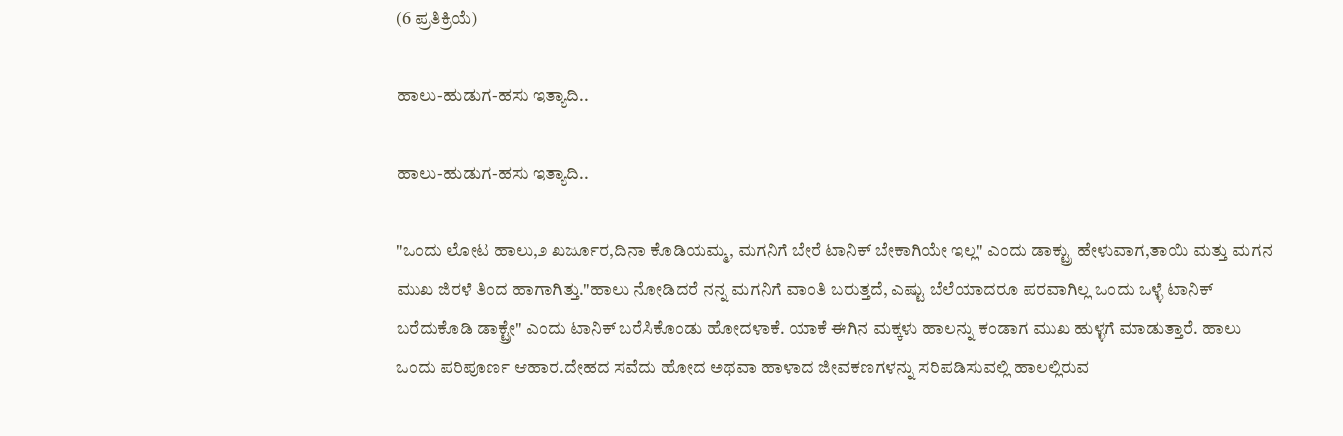(6 ಪ್ರತಿಕ್ರಿಯೆ)

ಹಾಲು-ಹುಡುಗ-ಹಸು ಇತ್ಯಾದಿ..

ಹಾಲು-ಹುಡುಗ-ಹಸು ಇತ್ಯಾದಿ..

"ಒಂದು ಲೋಟ ಹಾಲು,೨ ಖರ್ಜೂರ,ದಿನಾ ಕೊಡಿಯಮ್ಮ, ಮಗನಿಗೆ ಬೇರೆ ಟಾನಿಕ್ ಬೇಕಾಗಿಯೇ ಇಲ್ಲ" ಎಂದು ಡಾಕ್ಟ್ರು ಹೇಳುವಾಗ,ತಾಯಿ ಮತ್ತು ಮಗನ ಮುಖ ಜಿರಳೆ ತಿಂದ ಹಾಗಾಗಿತ್ತು."ಹಾಲು ನೋಡಿದರೆ ನನ್ನ ಮಗನಿಗೆ ವಾಂತಿ ಬರುತ್ತದೆ, ಎಷ್ಟು ಬೆಲೆಯಾದರೂ ಪರವಾಗಿಲ್ಲ ಒಂದು ಒಳ್ಳೆ ಟಾನಿಕ್ ಬರೆದುಕೊಡಿ ಡಾಕ್ಟ್ರೇ" ಎಂದು ಟಾನಿಕ್ ಬರೆಸಿಕೊಂಡು ಹೋದಳಾಕೆ. ಯಾಕೆ ಈಗಿನ ಮಕ್ಕಳು ಹಾಲನ್ನು ಕಂಡಾಗ ಮುಖ ಹುಳ್ಳಗೆ ಮಾಡುತ್ತಾರೆ. ಹಾಲು ಒಂದು ಪರಿಪೂರ್ಣ ಆಹಾರ.ದೇಹದ ಸವೆದು ಹೋದ ಅಥವಾ ಹಾಳಾದ ಜೀವಕಣಗಳನ್ನು ಸರಿಪಡಿಸುವಲ್ಲಿ ಹಾಲಲ್ಲಿರುವ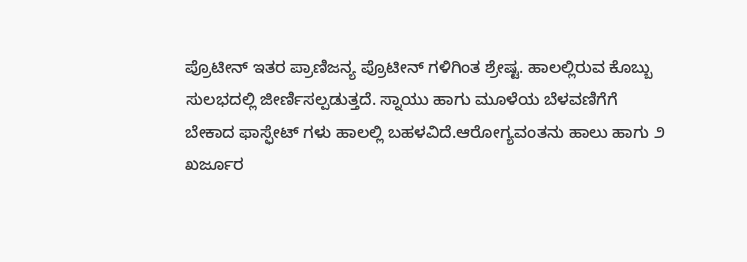ಪ್ರೊಟೀನ್ ಇತರ ಪ್ರಾಣಿಜನ್ಯ ಪ್ರೊಟೀನ್ ಗಳಿಗಿಂತ ಶ್ರೇಷ್ಟ. ಹಾಲಲ್ಲಿರುವ ಕೊಬ್ಬು ಸುಲಭದಲ್ಲಿ ಜೀರ್ಣಿಸಲ್ಪಡುತ್ತದೆ. ಸ್ನಾಯು ಹಾಗು ಮೂಳೆಯ ಬೆಳವಣಿಗೆಗೆ ಬೇಕಾದ ಫಾಸ್ಫೇಟ್ ಗಳು ಹಾಲಲ್ಲಿ ಬಹಳವಿದೆ.ಆರೋಗ್ಯವಂತನು ಹಾಲು ಹಾಗು ೨ ಖರ್ಜೂರ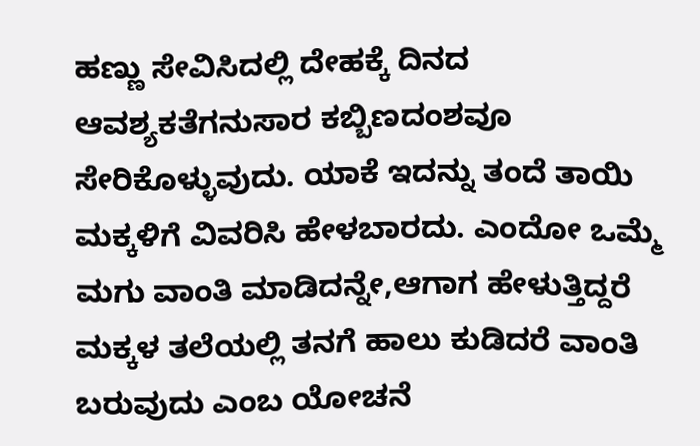ಹಣ್ಣು ಸೇವಿಸಿದಲ್ಲಿ ದೇಹಕ್ಕೆ ದಿನದ ಆವಶ್ಯಕತೆಗನುಸಾರ ಕಬ್ಬಿಣದಂಶವೂ ಸೇರಿಕೊಳ್ಳುವುದು. ಯಾಕೆ ಇದನ್ನು ತಂದೆ ತಾಯಿ ಮಕ್ಕಳಿಗೆ ವಿವರಿಸಿ ಹೇಳಬಾರದು. ಎಂದೋ ಒಮ್ಮೆ ಮಗು ವಾಂತಿ ಮಾಡಿದನ್ನೇ,ಆಗಾಗ ಹೇಳುತ್ತಿದ್ದರೆ ಮಕ್ಕಳ ತಲೆಯಲ್ಲಿ ತನಗೆ ಹಾಲು ಕುಡಿದರೆ ವಾಂತಿ ಬರುವುದು ಎಂಬ ಯೋಚನೆ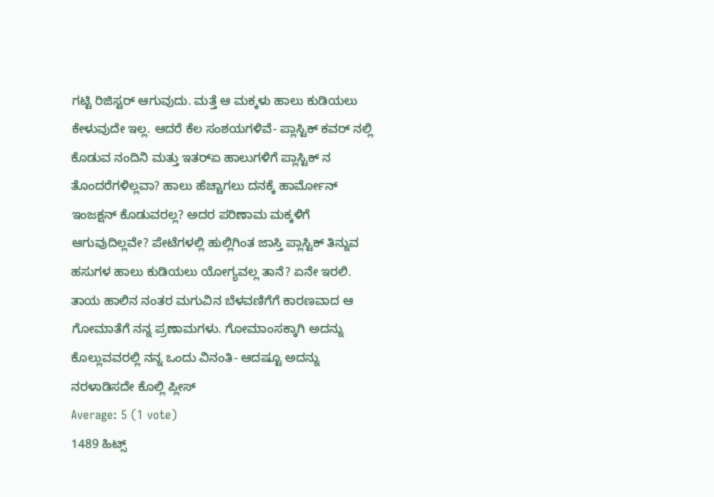ಗಟ್ಟಿ ರಿಜಿಸ್ಟರ್ ಆಗುವುದು. ಮತ್ತೆ ಆ ಮಕ್ಕಳು ಹಾಲು ಕುಡಿಯಲು ಕೇಳುವುದೇ ಇಲ್ಲ. ಆದರೆ ಕೆಲ ಸಂಶಯಗಳಿವೆ- ಪ್ಲಾಸ್ಟಿಕ್ ಕವರ್ ನಲ್ಲಿ ಕೊಡುವ ನಂದಿನಿ ಮತ್ತು ಇತರ್‍ಏ ಹಾಲುಗಳಿಗೆ ಪ್ಲಾಸ್ಟಿಕ್ ನ ತೊಂದರೆಗಳಿಲ್ಲವಾ? ಹಾಲು ಹೆಚ್ಚಾಗಲು ದನಕ್ಕೆ ಹಾರ್ಮೋನ್ ಇಂಜಕ್ಷನ್ ಕೊಡುವರಲ್ಲ? ಅದರ ಪರಿಣಾಮ ಮಕ್ಕಳಿಗೆ ಆಗುವುದಿಲ್ಲವೇ? ಪೇಟೆಗಳಲ್ಲಿ ಹುಲ್ಲಿಗಿಂತ ಜಾಸ್ತಿ ಪ್ಲಾಸ್ಟಿಕ್ ತಿನ್ನುವ ಹಸುಗಳ ಹಾಲು ಕುಡಿಯಲು ಯೋಗ್ಯವಲ್ಲ ತಾನೆ? ಏನೇ ಇರಲಿ. ತಾಯ ಹಾಲಿನ ನಂತರ ಮಗುವಿನ ಬೆಳವಣಿಗೆಗೆ ಕಾರಣವಾದ ಆ ಗೋಮಾತೆಗೆ ನನ್ನ ಪ್ರಣಾಮಗಳು. ಗೋಮಾಂಸಕ್ಕಾಗಿ ಅದನ್ನು ಕೊಲ್ಲುವವರಲ್ಲಿ ನನ್ನ ಒಂದು ವಿನಂತಿ- ಆದಷ್ಟೂ ಅದನ್ನು ನರಳಾಡಿಸದೇ ಕೊಲ್ಲಿ ಪ್ಲೀಸ್
Average: 5 (1 vote)
1489 ಹಿಟ್ಸ್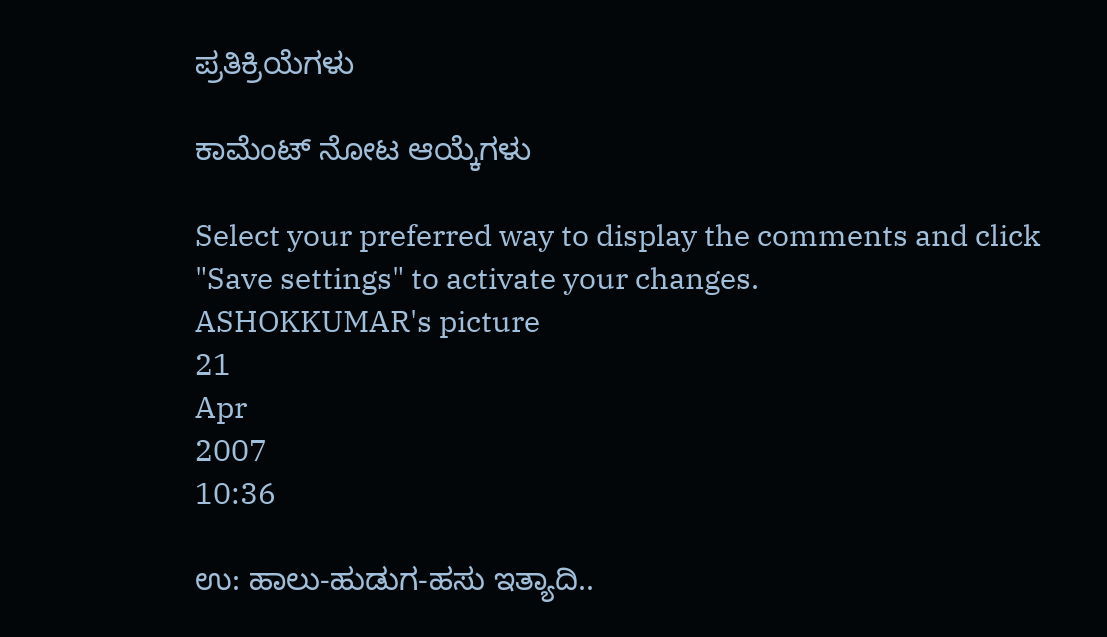ಪ್ರತಿಕ್ರಿಯೆಗಳು

ಕಾಮೆಂಟ್ ನೋಟ ಆಯ್ಕೆಗಳು

Select your preferred way to display the comments and click "Save settings" to activate your changes.
ASHOKKUMAR's picture
21
Apr
2007
10:36

ಉ: ಹಾಲು-ಹುಡುಗ-ಹಸು ಇತ್ಯಾದಿ..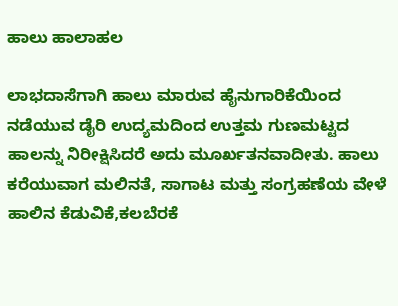ಹಾಲು ಹಾಲಾಹಲ

ಲಾಭದಾಸೆಗಾಗಿ ಹಾಲು ಮಾರುವ ಹೈನುಗಾರಿಕೆಯಿಂದ ನಡೆಯುವ ಡೈರಿ ಉದ್ಯಮದಿಂದ ಉತ್ತಮ ಗುಣಮಟ್ಟದ ಹಾಲನ್ನು ನಿರೀಕ್ಷಿಸಿದರೆ ಅದು ಮೂರ್ಖತನವಾದೀತು. ಹಾಲು ಕರೆಯುವಾಗ ಮಲಿನತೆ, ಸಾಗಾಟ ಮತ್ತು ಸಂಗ್ರಹಣೆಯ ವೇಳೆ ಹಾಲಿನ ಕೆಡುವಿಕೆ,ಕಲಬೆರಕೆ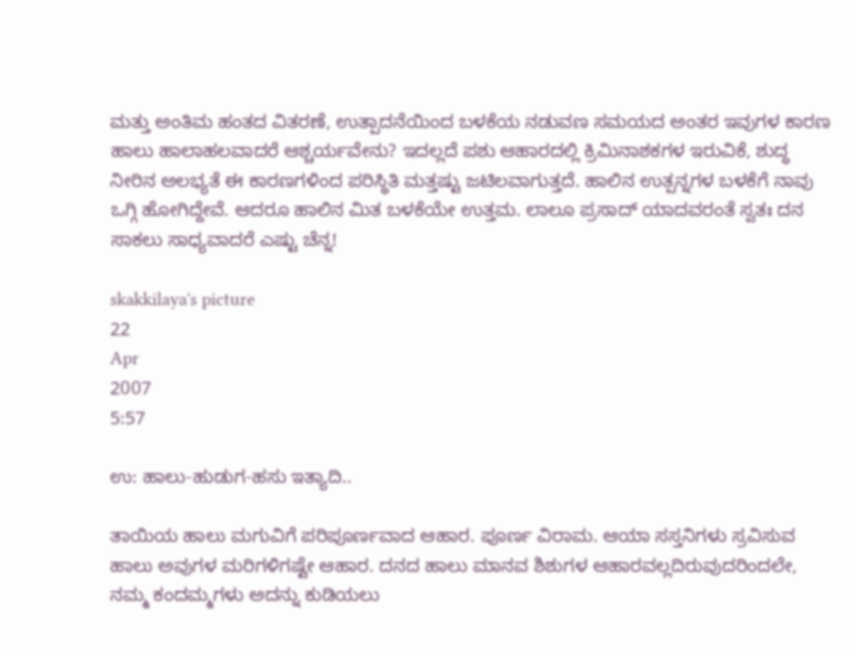ಮತ್ತು ಅಂತಿಮ ಹಂತದ ವಿತರಣೆ, ಉತ್ಪಾದನೆಯಿಂದ ಬಳಕೆಯ ನಡುವಣ ಸಮಯದ ಅಂತರ ಇವುಗಳ ಕಾರಣ ಹಾಲು ಹಾಲಾಹಲವಾದರೆ ಆಶ್ಚರ್ಯವೇನು? ಇದಲ್ಲದೆ ಪಶು ಆಹಾರದಲ್ಲಿ ಕ್ರಿಮಿನಾಶಕಗಳ ಇರುವಿಕೆ, ಶುದ್ಧ ನೀರಿನ ಅಲಭ್ಯತೆ ಈ ಕಾರಣಗಳಿಂದ ಪರಿಸ್ಥಿತಿ ಮತ್ತಷ್ಟು ಜಟಿಲವಾಗುತ್ತದೆ. ಹಾಲಿನ ಉತ್ಪನ್ನಗಳ ಬಳಕೆಗೆ ನಾವು ಒಗ್ಗಿ ಹೋಗಿದ್ದೇವೆ. ಆದರೂ ಹಾಲಿನ ಮಿತ ಬಳಕೆಯೇ ಉತ್ತಮ. ಲಾಲೂ ಪ್ರಸಾದ್ ಯಾದವರಂತೆ ಸ್ವತಃ ದನ ಸಾಕಲು ಸಾಧ್ಯವಾದರೆ ಎಷ್ಟು ಚೆನ್ನ!

skakkilaya's picture
22
Apr
2007
5:57

ಉ: ಹಾಲು-ಹುಡುಗ-ಹಸು ಇತ್ಯಾದಿ..

ತಾಯಿಯ ಹಾಲು ಮಗುವಿಗೆ ಪರಿಪೂರ್ಣವಾದ ಆಹಾರ. ಪೂರ್ಣ ವಿರಾಮ. ಆಯಾ ಸಸ್ತನಿಗಳು ಸ್ರವಿಸುವ ಹಾಲು ಅವುಗಳ ಮರಿಗಳಿಗಷ್ಟೇ ಆಹಾರ. ದನದ ಹಾಲು ಮಾನವ ಶಿಶುಗಳ ಆಹಾರವಲ್ಲದಿರುವುದರಿಂದಲೇ, ನಮ್ಮ ಕಂದಮ್ಮಗಳು ಅದನ್ನು ಕುಡಿಯಲು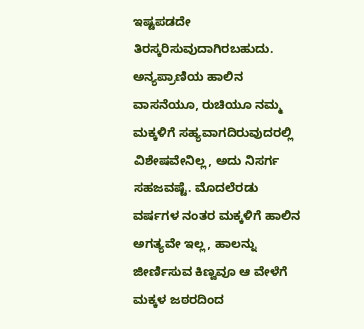ಇಷ್ಟಪಡದೇ ತಿರಸ್ಕರಿಸುವುದಾಗಿರಬಹುದು. ಅನ್ಯಪ್ರಾಣಿಯ ಹಾಲಿನ ವಾಸನೆಯೂ, ರುಚಿಯೂ ನಮ್ಮ ಮಕ್ಕಳಿಗೆ ಸಹ್ಯವಾಗದಿರುವುದರಲ್ಲಿ ವಿಶೇಷವೇನಿಲ್ಲ, ಅದು ನಿಸರ್ಗ ಸಹಜವಷ್ಟೆ. ಮೊದಲೆರಡು ವರ್ಷಗಳ ನಂತರ ಮಕ್ಕಳಿಗೆ ಹಾಲಿನ ಅಗತ್ಯವೇ ಇಲ್ಲ, ಹಾಲನ್ನು ಜೀರ್ಣಿಸುವ ಕಿಣ್ವವೂ ಆ ವೇಳೆಗೆ ಮಕ್ಕಳ ಜಠರದಿಂದ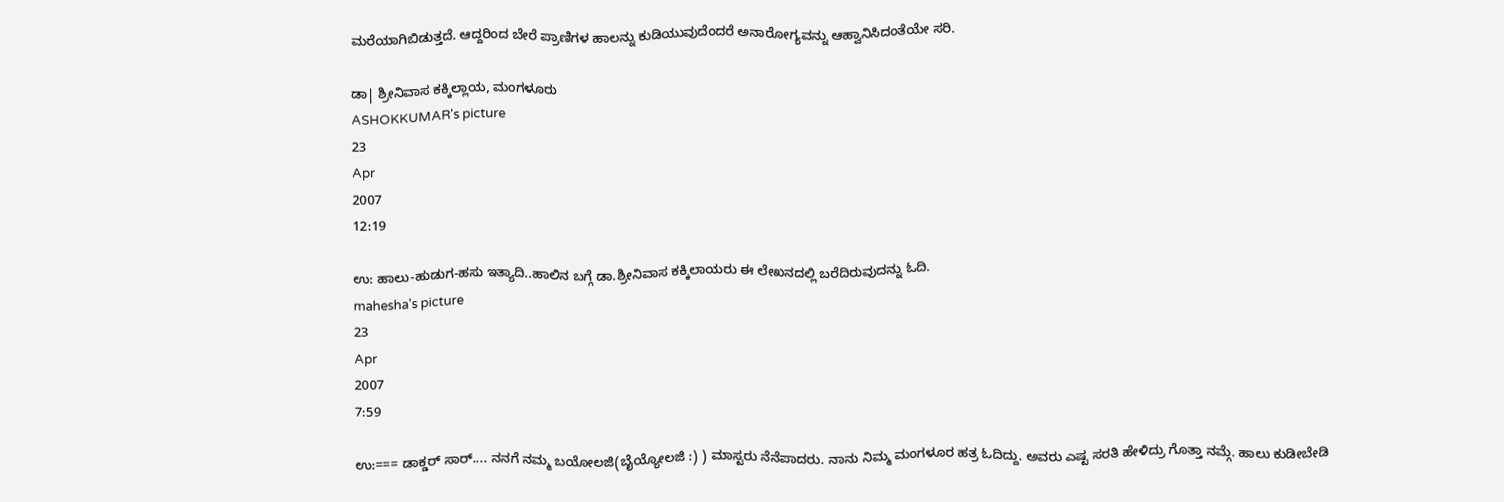ಮರೆಯಾಗಿಬಿಡುತ್ತದೆ. ಆದ್ದರಿಂದ ಬೇರೆ ಪ್ರಾಣಿಗಳ ಹಾಲನ್ನು ಕುಡಿಯುವುದೆಂದರೆ ಅನಾರೋಗ್ಯವನ್ನು ಆಹ್ವಾನಿಸಿದಂತೆಯೇ ಸರಿ.

ಡಾ| ಶ್ರೀನಿವಾಸ ಕಕ್ಕಿಲ್ಲಾಯ, ಮಂಗಳೂರು
ASHOKKUMAR's picture
23
Apr
2007
12:19

ಉ: ಹಾಲು-ಹುಡುಗ-ಹಸು ಇತ್ಯಾದಿ..ಹಾಲಿನ ಬಗ್ಗೆ ಡಾ.ಶ್ರೀನಿವಾಸ ಕಕ್ಕಿಲಾಯರು ಈ ಲೇಖನದಲ್ಲಿ ಬರೆದಿರುವುದನ್ನು ಓದಿ.
mahesha's picture
23
Apr
2007
7:59

ಉ:=== ಡಾಕ್ಡರ್‍ ಸಾರ್‍.... ನನಗೆ ನಮ್ಮ ಬಯೋಲಜಿ(ಬೈಯ್ಯೋಲಜಿ :) ) ಮಾಸ್ಟರು ನೆನೆಪಾದರು. ನಾನು ನಿಮ್ಮ ಮಂಗಳೂರ ಹತ್ರ ಓದಿದ್ದು. ಅವರು ಎಷ್ಟ ಸರತಿ ಹೇಳಿದ್ರು ಗೊತ್ತಾ ನಮ್ಗೆ. ಹಾಲು ಕುಡೀಬೇಡಿ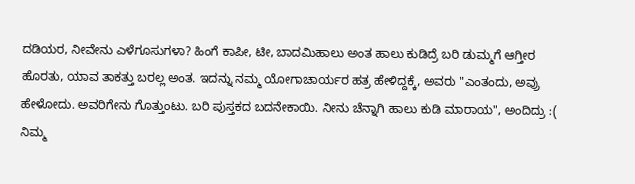ದಡಿಯರ, ನೀವೇನು ಎಳೆಗೂಸುಗಳಾ? ಹಿಂಗೆ ಕಾಪೀ, ಟೀ, ಬಾದಮಿಹಾಲು ಅಂತ ಹಾಲು ಕುಡಿದ್ರೆ ಬರಿ ಡುಮ್ಮಗೆ ಆಗ್ತೀರ ಹೊರತು, ಯಾವ ತಾಕತ್ತು ಬರಲ್ಲ ಅಂತ. ಇದನ್ನು ನಮ್ಮ ಯೋಗಾಚಾರ್ಯರ ಹತ್ರ ಹೇಳಿದ್ದಕ್ಕೆ, ಅವರು "ಎಂತಂದು, ಅವ್ರು ಹೇಳೋದು. ಅವರಿಗೇನು ಗೊತ್ತುಂಟು. ಬರಿ ಪುಸ್ತಕದ ಬದನೇಕಾಯಿ. ನೀನು ಚೆನ್ನಾಗಿ ಹಾಲು ಕುಡಿ ಮಾರಾಯ", ಅಂದಿದ್ರು :( ನಿಮ್ಮ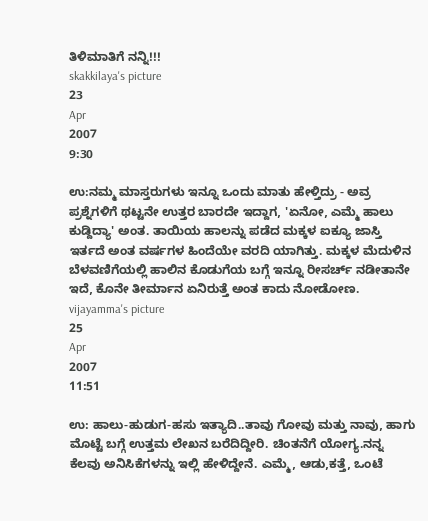ತಿಳಿಮಾತಿಗೆ ನನ್ನಿ!!!
skakkilaya's picture
23
Apr
2007
9:30

ಉ:ನಮ್ಮ ಮಾಸ್ತರುಗಳು ಇನ್ನೂ ಒಂದು ಮಾತು ಹೇಳ್ತಿದ್ರು - ಅವ್ರ ಪ್ರಶ್ನೆಗಳಿಗೆ ಥಟ್ಟನೇ ಉತ್ತರ ಬಾರದೇ ಇದ್ದಾಗ, 'ಏನೋ, ಎಮ್ಮೆ ಹಾಲು ಕುಡ್ದಿದ್ಯಾ' ಅಂತ. ತಾಯಿಯ ಹಾಲನ್ನು ಪಡೆದ ಮಕ್ಕಳ ಐಕ್ಯೂ ಜಾಸ್ತಿ ಇರ್ತದೆ ಅಂತ ವರ್ಷಗಳ ಹಿಂದೆಯೇ ವರದಿ ಯಾಗಿತ್ತು. ಮಕ್ಕಳ ಮೆದುಳಿನ ಬೆಳವಣಿಗೆಯಲ್ಲಿ ಹಾಲಿನ ಕೊಡುಗೆಯ ಬಗ್ಗೆ ಇನ್ನೂ ರೀಸರ್ಚ್ ನಡೀತಾನೇ ಇದೆ, ಕೊನೇ ತೀರ್ಮಾನ ಏನಿರುತ್ತೆ ಅಂತ ಕಾದು ನೋಡೋಣ.
vijayamma's picture
25
Apr
2007
11:51

ಉ: ಹಾಲು-ಹುಡುಗ-ಹಸು ಇತ್ಯಾದಿ..ತಾವು ಗೋವು ಮತ್ತು ನಾವು, ಹಾಗು ಮೊಟ್ಟೆ ಬಗ್ಗೆ ಉತ್ತಮ ಲೇಖನ ಬರೆದಿದ್ದೀರಿ. ಚಿಂತನೆಗೆ ಯೋಗ್ಯ.ನನ್ನ ಕೆಲವು ಅನಿಸಿಕೆಗಳನ್ನು ಇಲ್ಲಿ ಹೇಳಿದ್ದೇನೆ. ಎಮ್ಮೆ, ಆಡು,ಕತ್ತೆ, ಒಂಟೆ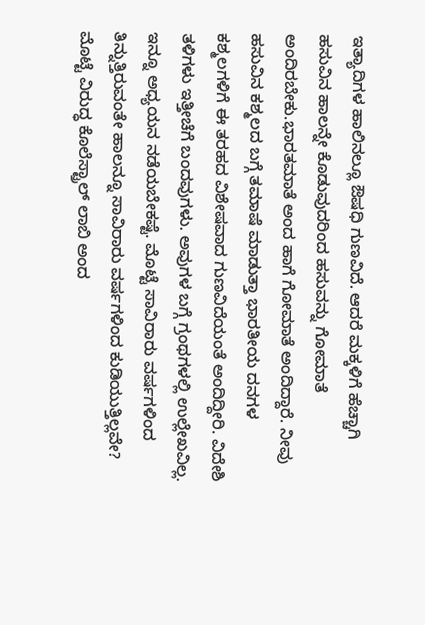ಇತ್ಯಾದಿಗಳ ಹಾಲಿನಲ್ಲೂ ಔಷಧಿ ಗುಣವಿದೆ. ಆದರೆ ಮಕ್ಕಳಿಗೆ ಹೆಚ್ಚಾಗಿ ಹಸುವಿನ ಹಾಲನ್ನೇ ಕೊಡುವುದರಿಂದ ಹಸುವನ್ನು ಗೋಮಾತೆ ಅಂದಿರಬೇಕು.ಭಾರತಮಾತೆ ಅಂದ ಹಾಗೆ ಗೋಮಾತೆ ಅಂದಿದ್ದಾರೆ. ನೀವು ಹಸುವಿನ ಕಶ್ಮಲದ ಬಗ್ಗೆ ತಮಾಷೆ ಮಾಡುತ್ತಾ ಭಾರತೀಯ ದನಗಳ ಕಶ್ಮಲಗಳಿಗೆ ಈ ತರಹದ ವಿಶೇಷವಾದ ಗುಣವಿದೆಯಂತೆ ಅಂದಿದ್ದೀರಿ. ವಿದೇಶಿ ತಳಿಗಳು ಇತ್ತೀಚೆಗೆ ಬಂದವುಗಳು. ಅವುಗಳ ಬಗ್ಗೆ ಗ್ರಂಥಗಳಲ್ಲಿ ಉಲ್ಲೇಖವಿಲ್ಲ. ಇನ್ನೂ ಅಧ್ಯಯನ ನಡೆಯಬೇಕಷ್ಟೆ. ಮೊಟ್ಟೆ ಸಾವಿರಾರು ವರ್ಷಗಳಿಂದ ತಿನ್ನುತ್ತಿರುವಂತೇ ಹಾಲನ್ನೂ ಸಾವಿರಾರು ವರ್ಷಗಳಿಂದ ಕುಡಿಯುತ್ತಿಲ್ಲವೇ? ಮೊಟ್ಟೆ ವಿರುದ್ಧ ಕೊಲೆಸ್ಟ್ರಾಲ್ ಲಾಬಿ ಅಂದ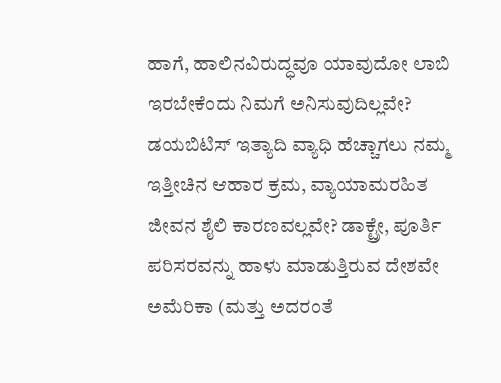ಹಾಗೆ, ಹಾಲಿನವಿರುದ್ಧವೂ ಯಾವುದೋ ಲಾಬಿ ಇರಬೇಕೆಂದು ನಿಮಗೆ ಅನಿಸುವುದಿಲ್ಲವೇ? ಡಯಬಿಟಿಸ್ ಇತ್ಯಾದಿ ವ್ಯಾಧಿ ಹೆಚ್ಚಾಗಲು ನಮ್ಮ ಇತ್ತೀಚಿನ ಆಹಾರ ಕ್ರಮ, ವ್ಯಾಯಾಮರಹಿತ ಜೀವನ ಶೈಲಿ ಕಾರಣವಲ್ಲವೇ? ಡಾಕ್ಟ್ರೇ, ಪೂರ್ತಿ ಪರಿಸರವನ್ನು ಹಾಳು ಮಾಡುತ್ತಿರುವ ದೇಶವೇ ಅಮೆರಿಕಾ (ಮತ್ತು ಅದರಂತೆ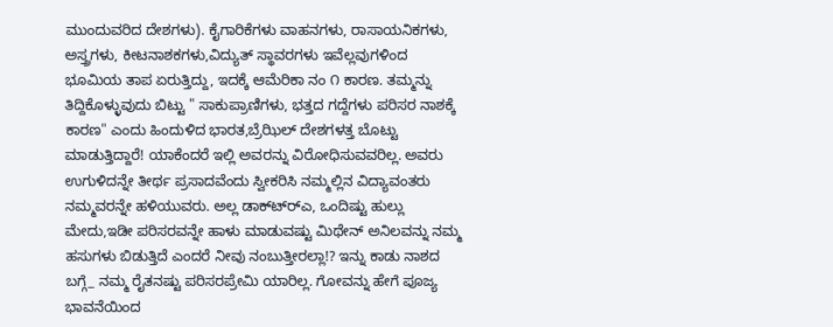ಮುಂದುವರಿದ ದೇಶಗಳು). ಕೈಗಾರಿಕೆಗಳು ವಾಹನಗಳು, ರಾಸಾಯನಿಕಗಳು, ಅಸ್ತ್ರಗಳು, ಕೀಟನಾಶಕಗಳು,ವಿದ್ಯುತ್ ಸ್ಥಾವರಗಳು ಇವೆಲ್ಲವುಗಳಿಂದ ಭೂಮಿಯ ತಾಪ ಏರುತ್ತಿದ್ದು, ಇದಕ್ಕೆ ಆಮೆರಿಕಾ ನಂ ೧ ಕಾರಣ. ತಮ್ಮನ್ನು ತಿದ್ದಿಕೊಳ್ಳುವುದು ಬಿಟ್ಟು " ಸಾಕುಪ್ರಾಣಿಗಳು, ಭತ್ತದ ಗದ್ದೆಗಳು ಪರಿಸರ ನಾಶಕ್ಕೆ ಕಾರಣ" ಎಂದು ಹಿಂದುಳಿದ ಭಾರತ,ಬ್ರೆಝಿಲ್ ದೇಶಗಳತ್ತ ಬೊಟ್ಟು ಮಾಡುತ್ತಿದ್ದಾರೆ! ಯಾಕೆಂದರೆ ಇಲ್ಲಿ ಅವರನ್ನು ವಿರೋಧಿಸುವವರಿಲ್ಲ. ಅವರು ಉಗುಳಿದನ್ನೇ ತೀರ್ಥ ಪ್ರಸಾದವೆಂದು ಸ್ವೀಕರಿಸಿ ನಮ್ಮಲ್ಲಿನ ವಿದ್ಯಾವಂತರು ನಮ್ಮವರನ್ನೇ ಹಳಿಯುವರು. ಅಲ್ಲ ಡಾಕ್ಟ್ರ್‍ಎ, ಒಂದಿಷ್ಟು ಹುಲ್ಲು ಮೇದು,ಇಡೀ ಪರಿಸರವನ್ನೇ ಹಾಳು ಮಾಡುವಷ್ಟು ಮಿಥೇನ್ ಅನಿಲವನ್ನು ನಮ್ಮ ಹಸುಗಳು ಬಿಡುತ್ತಿದೆ ಎಂದರೆ ನೀವು ನಂಬುತ್ತೀರಲ್ಲಾ!? ಇನ್ನು ಕಾಡು ನಾಶದ ಬಗ್ಗೆ_ ನಮ್ಮ ರೈತನಷ್ಟು ಪರಿಸರಪ್ರೇಮಿ ಯಾರಿಲ್ಲ. ಗೋವನ್ನು ಹೇಗೆ ಪೂಜ್ಯ ಭಾವನೆಯಿಂದ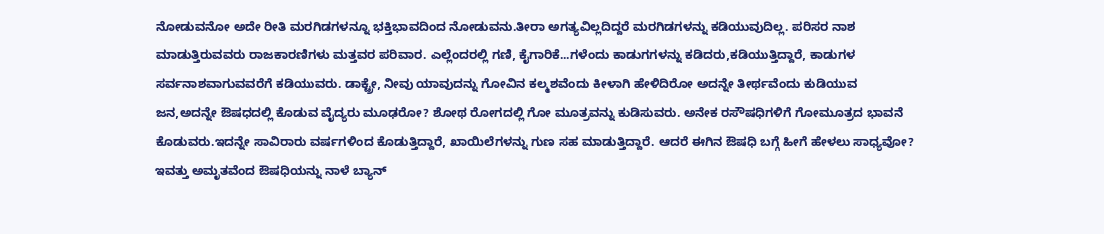ನೋಡುವನೋ ಅದೇ ರೀತಿ ಮರಗಿಡಗಳನ್ನೂ ಭಕ್ತಿಭಾವದಿಂದ ನೋಡುವನು.ತೀರಾ ಅಗತ್ಯವಿಲ್ಲದಿದ್ದರೆ ಮರಗಿಡಗಳನ್ನು ಕಡಿಯುವುದಿಲ್ಲ. ಪರಿಸರ ನಾಶ ಮಾಡುತ್ತಿರುವವರು ರಾಜಕಾರಣಿಗಳು ಮತ್ತವರ ಪರಿವಾರ. ಎಲ್ಲೆಂದರಲ್ಲಿ ಗಣಿ, ಕೈಗಾರಿಕೆ...ಗಳೆಂದು ಕಾಡುಗಗಳನ್ನು ಕಡಿದರು,ಕಡಿಯುತ್ತಿದ್ದಾರೆ, ಕಾಡುಗಳ ಸರ್ವನಾಶವಾಗುವವರೆಗೆ ಕಡಿಯುವರು. ಡಾಕ್ಟ್ರೇ, ನೀವು ಯಾವುದನ್ನು ಗೋವಿನ ಕಲ್ಮಶವೆಂದು ಕೀಳಾಗಿ ಹೇಳಿದಿರೋ ಅದನ್ನೇ ತೀರ್ಥವೆಂದು ಕುಡಿಯುವ ಜನ,ಅದನ್ನೇ ಔಷಧದಲ್ಲಿ ಕೊಡುವ ವೈದ್ಯರು ಮೂಢರೋ? ಶೋಥ ರೋಗದಲ್ಲಿ ಗೋ ಮೂತ್ರವನ್ನು ಕುಡಿಸುವರು. ಅನೇಕ ರಸೌಷಧಿಗಳಿಗೆ ಗೋಮೂತ್ರದ ಭಾವನೆ ಕೊಡುವರು.ಇದನ್ನೇ ಸಾವಿರಾರು ವರ್ಷಗಳಿಂದ ಕೊಡುತ್ತಿದ್ದಾರೆ, ಖಾಯಿಲೆಗಳನ್ನು ಗುಣ ಸಹ ಮಾಡುತ್ತಿದ್ದಾರೆ. ಆದರೆ ಈಗಿನ ಔಷಧಿ ಬಗ್ಗೆ ಹೀಗೆ ಹೇಳಲು ಸಾಧ್ಯವೋ? ಇವತ್ತು ಅಮೃತವೆಂದ ಔಷಧಿಯನ್ನು ನಾಳೆ ಬ್ಯಾನ್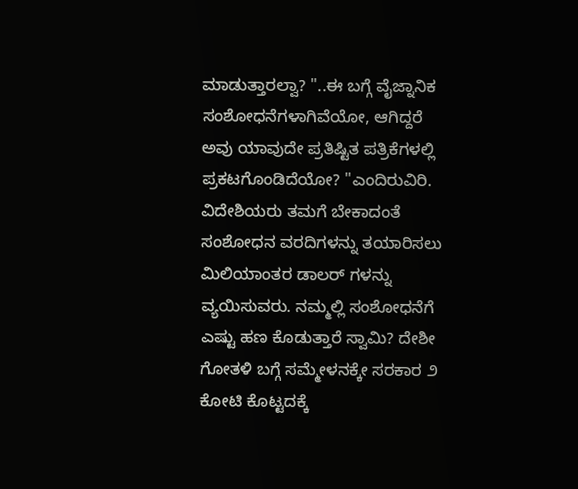ಮಾಡುತ್ತಾರಲ್ವಾ? "..ಈ ಬಗ್ಗೆ ವೈಜ್ನಾನಿಕ ಸಂಶೋಧನೆಗಳಾಗಿವೆಯೋ, ಆಗಿದ್ದರೆ ಅವು ಯಾವುದೇ ಪ್ರತಿಷ್ಟಿತ ಪತ್ರಿಕೆಗಳಲ್ಲಿ ಪ್ರಕಟಗೊಂಡಿದೆಯೋ? "ಎಂದಿರುವಿರಿ. ವಿದೇಶಿಯರು ತಮಗೆ ಬೇಕಾದಂತೆ ಸಂಶೋಧನ ವರದಿಗಳನ್ನು ತಯಾರಿಸಲು ಮಿಲಿಯಾಂತರ ಡಾಲರ್ ಗಳನ್ನು ವ್ಯಯಿಸುವರು. ನಮ್ಮಲ್ಲಿ ಸಂಶೋಧನೆಗೆ ಎಷ್ಟು ಹಣ ಕೊಡುತ್ತಾರೆ ಸ್ವಾಮಿ? ದೇಶೀ ಗೋತಳಿ ಬಗ್ಗೆ ಸಮ್ಮೇಳನಕ್ಕೇ ಸರಕಾರ ೨ ಕೋಟಿ ಕೊಟ್ಟದಕ್ಕೆ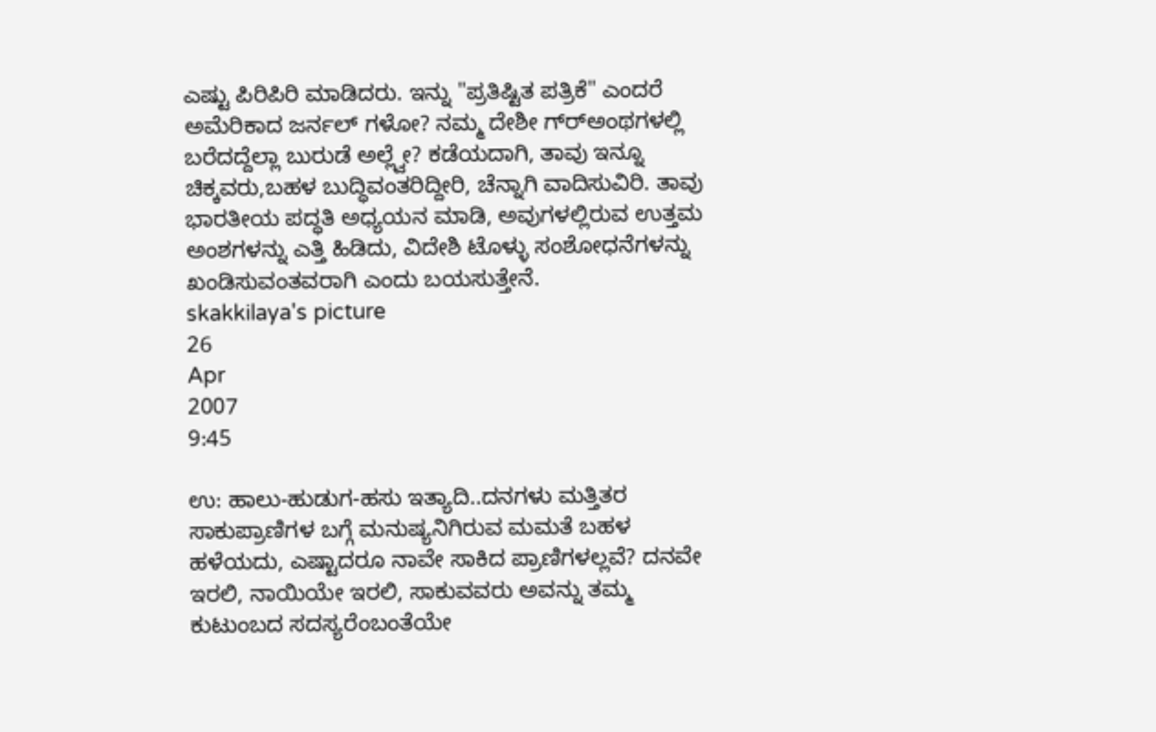ಎಷ್ಟು ಪಿರಿಪಿರಿ ಮಾಡಿದರು. ಇನ್ನು "ಪ್ರತಿಷ್ಟಿತ ಪತ್ರಿಕೆ" ಎಂದರೆ ಅಮೆರಿಕಾದ ಜರ್ನಲ್ ಗಳೋ? ನಮ್ಮ ದೇಶೀ ಗ್ರ್‍ಅಂಥಗಳಲ್ಲಿ ಬರೆದದ್ದೆಲ್ಲಾ ಬುರುಡೆ ಅಲ್ಲ್ವೇ? ಕಡೆಯದಾಗಿ, ತಾವು ಇನ್ನೂ ಚಿಕ್ಕವರು,ಬಹಳ ಬುದ್ಧಿವಂತರಿದ್ದೀರಿ, ಚೆನ್ನಾಗಿ ವಾದಿಸುವಿರಿ. ತಾವು ಭಾರತೀಯ ಪದ್ಧತಿ ಅಧ್ಯಯನ ಮಾಡಿ, ಅವುಗಳಲ್ಲಿರುವ ಉತ್ತಮ ಅಂಶಗಳನ್ನು ಎತ್ತಿ ಹಿಡಿದು, ವಿದೇಶಿ ಟೊಳ್ಳು ಸಂಶೋಧನೆಗಳನ್ನು ಖಂಡಿಸುವಂತವರಾಗಿ ಎಂದು ಬಯಸುತ್ತೇನೆ.
skakkilaya's picture
26
Apr
2007
9:45

ಉ: ಹಾಲು-ಹುಡುಗ-ಹಸು ಇತ್ಯಾದಿ..ದನಗಳು ಮತ್ತಿತರ ಸಾಕುಪ್ರಾಣಿಗಳ ಬಗ್ಗೆ ಮನುಷ್ಯನಿಗಿರುವ ಮಮತೆ ಬಹಳ ಹಳೆಯದು, ಎಷ್ಟಾದರೂ ನಾವೇ ಸಾಕಿದ ಪ್ರಾಣಿಗಳಲ್ಲವೆ? ದನವೇ ಇರಲಿ, ನಾಯಿಯೇ ಇರಲಿ, ಸಾಕುವವರು ಅವನ್ನು ತಮ್ಮ ಕುಟುಂಬದ ಸದಸ್ಯರೆಂಬಂತೆಯೇ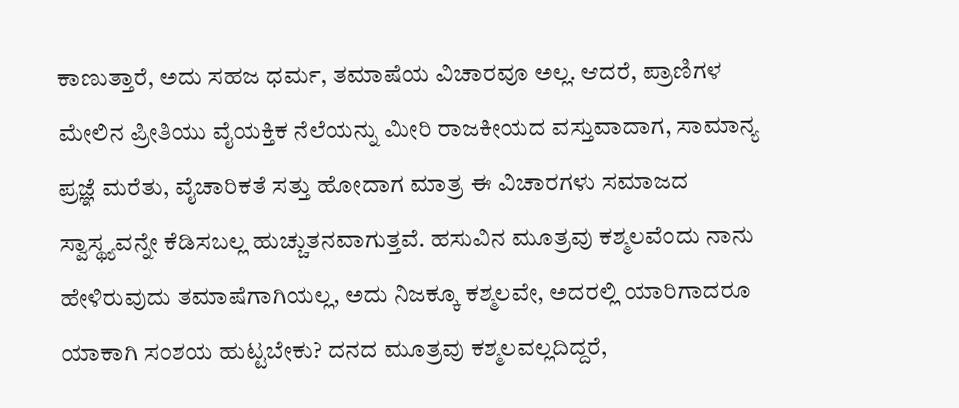ಕಾಣುತ್ತಾರೆ, ಅದು ಸಹಜ ಧರ್ಮ, ತಮಾಷೆಯ ವಿಚಾರವೂ ಅಲ್ಲ. ಆದರೆ, ಪ್ರಾಣಿಗಳ ಮೇಲಿನ ಪ್ರೀತಿಯು ವೈಯಕ್ತಿಕ ನೆಲೆಯನ್ನು ಮೀರಿ ರಾಜಕೀಯದ ವಸ್ತುವಾದಾಗ, ಸಾಮಾನ್ಯ ಪ್ರಜ್ಞೆ ಮರೆತು, ವೈಚಾರಿಕತೆ ಸತ್ತು ಹೋದಾಗ ಮಾತ್ರ ಈ ವಿಚಾರಗಳು ಸಮಾಜದ ಸ್ವಾಸ್ಥ್ಯವನ್ನೇ ಕೆಡಿಸಬಲ್ಲ ಹುಚ್ಚುತನವಾಗುತ್ತವೆ. ಹಸುವಿನ ಮೂತ್ರವು ಕಶ್ಮಲವೆಂದು ನಾನು ಹೇಳಿರುವುದು ತಮಾಷೆಗಾಗಿಯಲ್ಲ, ಅದು ನಿಜಕ್ಕೂ ಕಶ್ಮಲವೇ, ಅದರಲ್ಲಿ ಯಾರಿಗಾದರೂ ಯಾಕಾಗಿ ಸಂಶಯ ಹುಟ್ಟಬೇಕು? ದನದ ಮೂತ್ರವು ಕಶ್ಮಲವಲ್ಲದಿದ್ದರೆ,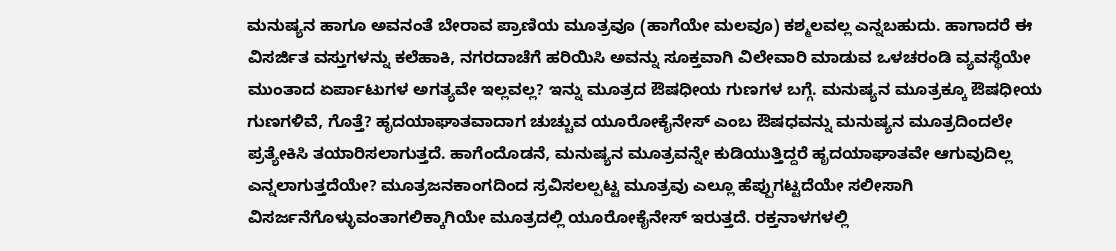ಮನುಷ್ಯನ ಹಾಗೂ ಅವನಂತೆ ಬೇರಾವ ಪ್ರಾಣಿಯ ಮೂತ್ರವೂ (ಹಾಗೆಯೇ ಮಲವೂ) ಕಶ್ಮಲವಲ್ಲ ಎನ್ನಬಹುದು. ಹಾಗಾದರೆ ಈ ವಿಸರ್ಜಿತ ವಸ್ತುಗಳನ್ನು ಕಲೆಹಾಕಿ, ನಗರದಾಚೆಗೆ ಹರಿಯಿಸಿ ಅವನ್ನು ಸೂಕ್ತವಾಗಿ ವಿಲೇವಾರಿ ಮಾಡುವ ಒಳಚರಂಡಿ ವ್ಯವಸ್ಥೆಯೇ ಮುಂತಾದ ಏರ್ಪಾಟುಗಳ ಅಗತ್ಯವೇ ಇಲ್ಲವಲ್ಲ? ಇನ್ನು ಮೂತ್ರದ ಔಷಧೀಯ ಗುಣಗಳ ಬಗ್ಗೆ. ಮನುಷ್ಯನ ಮೂತ್ರಕ್ಕೂ ಔಷಧೀಯ ಗುಣಗಳಿವೆ, ಗೊತ್ತೆ? ಹೃದಯಾಘಾತವಾದಾಗ ಚುಚ್ಚುವ ಯೂರೋಕೈನೇಸ್ ಎಂಬ ಔಷಧವನ್ನು ಮನುಷ್ಯನ ಮೂತ್ರದಿಂದಲೇ ಪ್ರತ್ಯೇಕಿಸಿ ತಯಾರಿಸಲಾಗುತ್ತದೆ. ಹಾಗೆಂದೊಡನೆ, ಮನುಷ್ಯನ ಮೂತ್ರವನ್ನೇ ಕುಡಿಯುತ್ತಿದ್ದರೆ ಹೃದಯಾಘಾತವೇ ಆಗುವುದಿಲ್ಲ ಎನ್ನಲಾಗುತ್ತದೆಯೇ? ಮೂತ್ರಜನಕಾಂಗದಿಂದ ಸ್ರವಿಸಲಲ್ಪಟ್ಟ ಮೂತ್ರವು ಎಲ್ಲೂ ಹೆಪ್ಪುಗಟ್ಟದೆಯೇ ಸಲೀಸಾಗಿ ವಿಸರ್ಜನೆಗೊಳ್ಳುವಂತಾಗಲಿಕ್ಕಾಗಿಯೇ ಮೂತ್ರದಲ್ಲಿ ಯೂರೋಕೈನೇಸ್ ಇರುತ್ತದೆ. ರಕ್ತನಾಳಗಳಲ್ಲಿ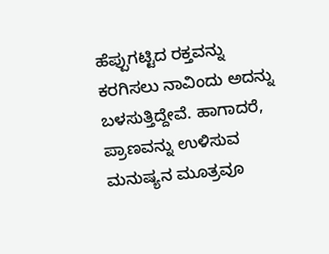ಹೆಪ್ಪುಗಟ್ಟಿದ ರಕ್ತವನ್ನು ಕರಗಿಸಲು ನಾವಿಂದು ಅದನ್ನು ಬಳಸುತ್ತಿದ್ದೇವೆ. ಹಾಗಾದರೆ, ಪ್ರಾಣವನ್ನು ಉಳಿಸುವ ಮನುಷ್ಯನ ಮೂತ್ರವೂ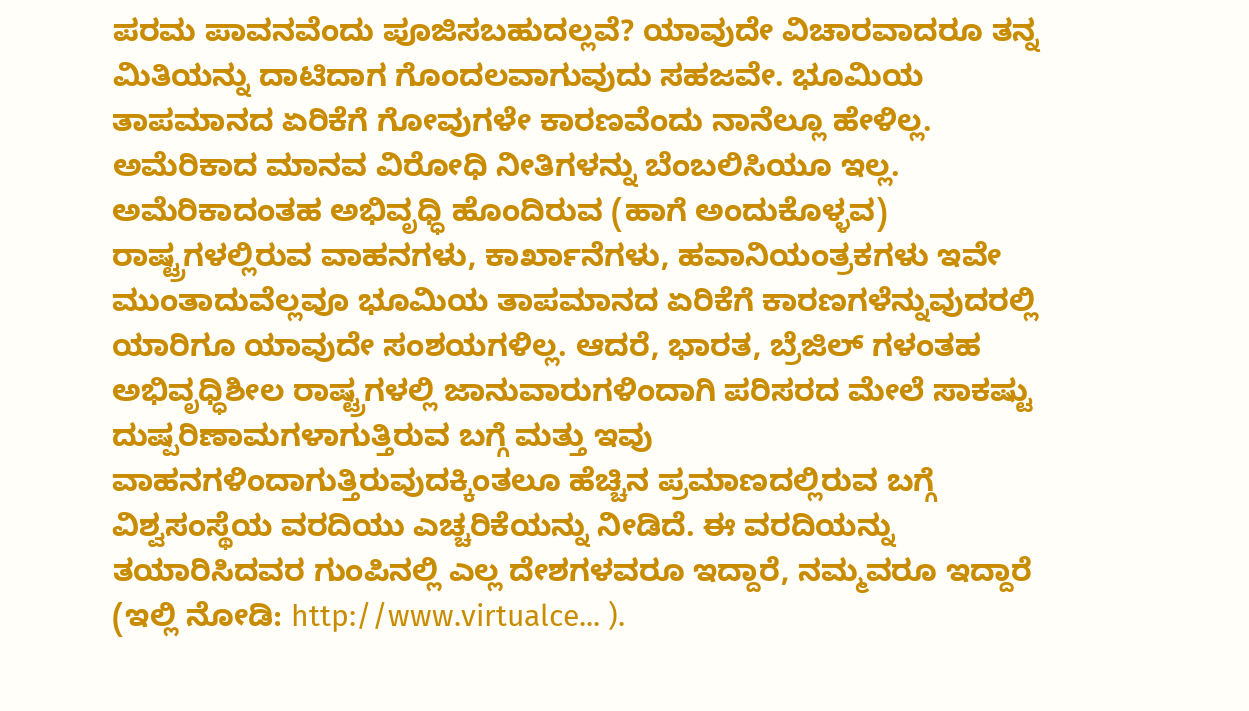ಪರಮ ಪಾವನವೆಂದು ಪೂಜಿಸಬಹುದಲ್ಲವೆ? ಯಾವುದೇ ವಿಚಾರವಾದರೂ ತನ್ನ ಮಿತಿಯನ್ನು ದಾಟಿದಾಗ ಗೊಂದಲವಾಗುವುದು ಸಹಜವೇ. ಭೂಮಿಯ ತಾಪಮಾನದ ಏರಿಕೆಗೆ ಗೋವುಗಳೇ ಕಾರಣವೆಂದು ನಾನೆಲ್ಲೂ ಹೇಳಿಲ್ಲ. ಅಮೆರಿಕಾದ ಮಾನವ ವಿರೋಧಿ ನೀತಿಗಳನ್ನು ಬೆಂಬಲಿಸಿಯೂ ಇಲ್ಲ. ಅಮೆರಿಕಾದಂತಹ ಅಭಿವೃಧ್ಧಿ ಹೊಂದಿರುವ (ಹಾಗೆ ಅಂದುಕೊಳ್ಳವ) ರಾಷ್ಟ್ರಗಳಲ್ಲಿರುವ ವಾಹನಗಳು, ಕಾರ್ಖಾನೆಗಳು, ಹವಾನಿಯಂತ್ರಕಗಳು ಇವೇ ಮುಂತಾದುವೆಲ್ಲವೂ ಭೂಮಿಯ ತಾಪಮಾನದ ಏರಿಕೆಗೆ ಕಾರಣಗಳೆನ್ನುವುದರಲ್ಲಿ ಯಾರಿಗೂ ಯಾವುದೇ ಸಂಶಯಗಳಿಲ್ಲ. ಆದರೆ, ಭಾರತ, ಬ್ರೆಜಿಲ್ ಗಳಂತಹ ಅಭಿವೃಧ್ಧಿಶೀಲ ರಾಷ್ಟ್ರಗಳಲ್ಲಿ ಜಾನುವಾರುಗಳಿಂದಾಗಿ ಪರಿಸರದ ಮೇಲೆ ಸಾಕಷ್ಟು ದುಷ್ಪರಿಣಾಮಗಳಾಗುತ್ತಿರುವ ಬಗ್ಗೆ ಮತ್ತು ಇವು ವಾಹನಗಳಿಂದಾಗುತ್ತಿರುವುದಕ್ಕಿಂತಲೂ ಹೆಚ್ಚಿನ ಪ್ರಮಾಣದಲ್ಲಿರುವ ಬಗ್ಗೆ ವಿಶ್ವಸಂಸ್ಥೆಯ ವರದಿಯು ಎಚ್ಚರಿಕೆಯನ್ನು ನೀಡಿದೆ. ಈ ವರದಿಯನ್ನು ತಯಾರಿಸಿದವರ ಗುಂಪಿನಲ್ಲಿ ಎಲ್ಲ ದೇಶಗಳವರೂ ಇದ್ದಾರೆ, ನಮ್ಮವರೂ ಇದ್ದಾರೆ (ಇಲ್ಲಿ ನೋಡಿ: http://www.virtualce... ).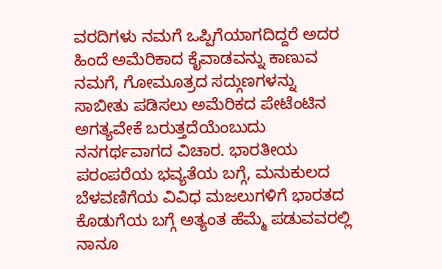ವರದಿಗಳು ನಮಗೆ ಒಪ್ಪಿಗೆಯಾಗದಿದ್ದರೆ ಅದರ ಹಿಂದೆ ಅಮೆರಿಕಾದ ಕೈವಾಡವನ್ನು ಕಾಣುವ ನಮಗೆ, ಗೋಮೂತ್ರದ ಸದ್ಗುಣಗಳನ್ನು ಸಾಬೀತು ಪಡಿಸಲು ಅಮೆರಿಕದ ಪೇಟೆಂಟಿನ ಅಗತ್ಯವೇಕೆ ಬರುತ್ತದೆಯೆಂಬುದು ನನಗರ್ಥವಾಗದ ವಿಚಾರ. ಭಾರತೀಯ ಪರಂಪರೆಯ ಭವ್ಯತೆಯ ಬಗ್ಗೆ, ಮನುಕುಲದ ಬೆಳವಣಿಗೆಯ ವಿವಿಧ ಮಜಲುಗಳಿಗೆ ಭಾರತದ ಕೊಡುಗೆಯ ಬಗ್ಗೆ ಅತ್ಯಂತ ಹೆಮ್ಮೆ ಪಡುವವರಲ್ಲಿ ನಾನೂ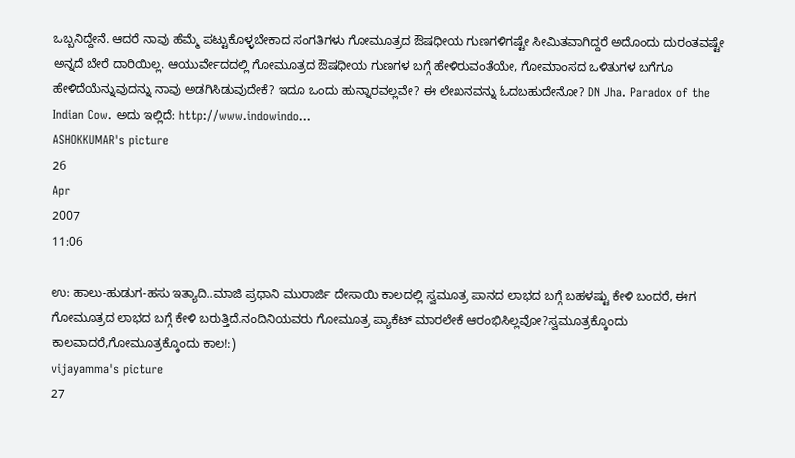ಒಬ್ಬನಿದ್ದೇನೆ. ಆದರೆ ನಾವು ಹೆಮ್ಮೆ ಪಟ್ಟುಕೊಳ್ಳಬೇಕಾದ ಸಂಗತಿಗಳು ಗೋಮೂತ್ರದ ಔಷಧೀಯ ಗುಣಗಳಿಗಷ್ಟೇ ಸೀಮಿತವಾಗಿದ್ದರೆ ಅದೊಂದು ದುರಂತವಷ್ಟೇ ಅನ್ನದೆ ಬೇರೆ ದಾರಿಯಿಲ್ಲ. ಆಯುರ್ವೇದದಲ್ಲಿ ಗೋಮೂತ್ರದ ಔಷಧೀಯ ಗುಣಗಳ ಬಗ್ಗೆ ಹೇಳಿರುವಂತೆಯೇ, ಗೋಮಾಂಸದ ಒಳಿತುಗಳ ಬಗೆಗೂ ಹೇಳಿದೆಯೆನ್ನುವುದನ್ನು ನಾವು ಅಡಗಿಸಿಡುವುದೇಕೆ? ಇದೂ ಒಂದು ಹುನ್ನಾರವಲ್ಲವೇ? ಈ ಲೇಖನವನ್ನು ಓದಬಹುದೇನೋ? DN Jha. Paradox of the Indian Cow. ಅದು ಇಲ್ಲಿದೆ: http://www.indowindo...
ASHOKKUMAR's picture
26
Apr
2007
11:06

ಉ: ಹಾಲು-ಹುಡುಗ-ಹಸು ಇತ್ಯಾದಿ..ಮಾಜಿ ಪ್ರಧಾನಿ ಮುರಾರ್ಜಿ ದೇಸಾಯಿ ಕಾಲದಲ್ಲಿ ಸ್ವಮೂತ್ರ ಪಾನದ ಲಾಭದ ಬಗ್ಗೆ ಬಹಳಷ್ಟು ಕೇಳಿ ಬಂದರೆ, ಈಗ ಗೋಮೂತ್ರದ ಲಾಭದ ಬಗ್ಗೆ ಕೇಳಿ ಬರುತ್ತಿದೆ.ನಂದಿನಿಯವರು ಗೋಮೂತ್ರ ಪ್ಯಾಕೆಟ್ ಮಾರಲೇಕೆ ಆರಂಭಿಸಿಲ್ಲವೋ?ಸ್ವಮೂತ್ರಕ್ಕೊಂದು ಕಾಲವಾದರೆ,ಗೋಮೂತ್ರಕ್ಕೊಂದು ಕಾಲ!:)
vijayamma's picture
27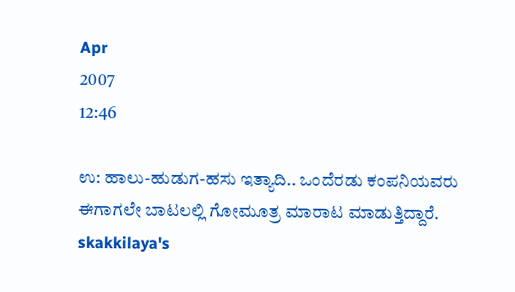Apr
2007
12:46

ಉ: ಹಾಲು-ಹುಡುಗ-ಹಸು ಇತ್ಯಾದಿ.. ಒಂದೆರಡು ಕಂಪನಿಯವರು ಈಗಾಗಲೇ ಬಾಟಲಲ್ಲಿ ಗೋಮೂತ್ರ ಮಾರಾಟ ಮಾಡುತ್ತಿದ್ದಾರೆ.
skakkilaya's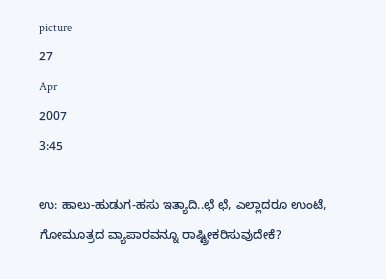picture
27
Apr
2007
3:45

ಉ: ಹಾಲು-ಹುಡುಗ-ಹಸು ಇತ್ಯಾದಿ..ಛೆ ಛೆ, ಎಲ್ಲಾದರೂ ಉಂಟೆ, ಗೋಮೂತ್ರದ ವ್ಯಾಪಾರವನ್ನೂ ರಾಷ್ಟ್ರೀಕರಿಸುವುದೇಕೆ?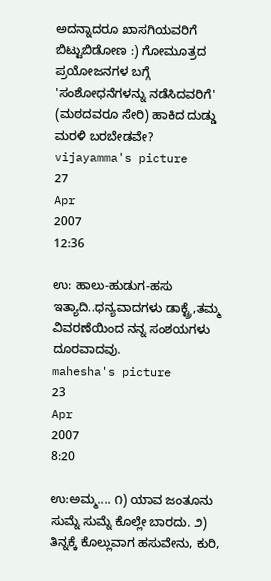ಅದನ್ನಾದರೂ ಖಾಸಗಿಯವರಿಗೆ ಬಿಟ್ಟುಬಿಡೋಣ :) ಗೋಮೂತ್ರದ ಪ್ರಯೋಜನಗಳ ಬಗ್ಗೆ 'ಸಂಶೋಧನೆಗಳನ್ನು ನಡೆಸಿದವರಿಗೆ' (ಮಠದವರೂ ಸೇರಿ) ಹಾಕಿದ ದುಡ್ಡು ಮರಳಿ ಬರಬೇಡವೇ?
vijayamma's picture
27
Apr
2007
12:36

ಉ: ಹಾಲು-ಹುಡುಗ-ಹಸು ಇತ್ಯಾದಿ..ಧನ್ಯವಾದಗಳು ಡಾಕ್ಟ್ರೆ,ತಮ್ಮ ವಿವರಣೆಯಿಂದ ನನ್ನ ಸಂಶಯಗಳು ದೂರವಾದವು.
mahesha's picture
23
Apr
2007
8:20

ಉ:ಅಮ್ಮ.... ೧) ಯಾವ ಜಂತೂನು ಸುಮ್ನೆ ಸುಮ್ನೆ ಕೊಲ್ಲೇ ಬಾರದು. ೨) ತಿನ್ನಕ್ಕೆ ಕೊಲ್ಲುವಾಗ ಹಸುವೇನು, ಕುರಿ,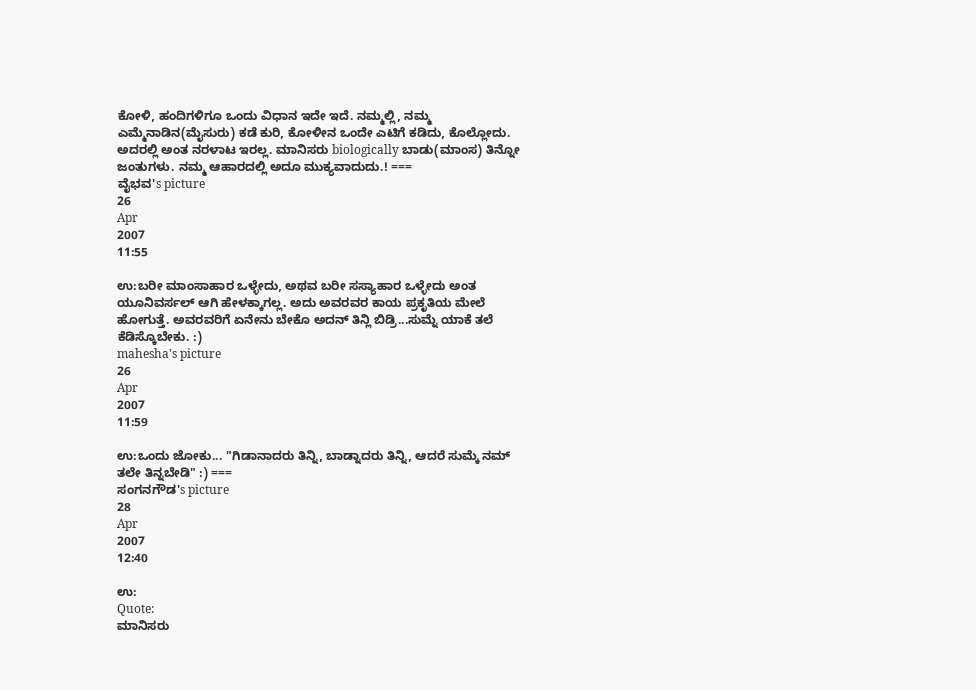ಕೋಳಿ, ಹಂದಿಗಳಿಗೂ ಒಂದು ವಿಧಾನ ಇದೇ ಇದೆ. ನಮ್ಮಲ್ಲಿ, ನಮ್ಮ ಎಮ್ಮೆನಾಡಿನ(ಮೈಸುರು) ಕಡೆ ಕುರಿ, ಕೋಳೀನ ಒಂದೇ ಎಟಿಗೆ ಕಡಿದು, ಕೊಲ್ಲೋದು. ಅದರಲ್ಲಿ ಅಂತ ನರಳಾಟ ಇರಲ್ಲ. ಮಾನಿಸರು biologically ಬಾಡು(ಮಾಂಸ) ತಿನ್ನೋ ಜಂತುಗಳು. ನಮ್ಮ ಆಹಾರದಲ್ಲಿ ಅದೂ ಮುಕ್ಯವಾದುದು.! ===
ವೈಭವ's picture
26
Apr
2007
11:55

ಉ:ಬರೀ ಮಾಂಸಾಹಾರ ಒಳ್ಳೇದು, ಅಥವ ಬರೀ ಸಸ್ಯಾಹಾರ ಒಳ್ಳೇದು ಅಂತ ಯೂನಿವರ್ಸಲ್ ಆಗಿ ಹೇಳಕ್ಕಾಗಲ್ಲ. ಅದು ಅವರವರ ಕಾಯ ಪ್ರಕೃತಿಯ ಮೇಲೆ ಹೋಗುತ್ತೆ. ಅವರವರಿಗೆ ಏನೇನು ಬೇಕೊ ಅದನ್ ತಿನ್ಲಿ ಬಿಡ್ರಿ...ಸುಮ್ನೆ ಯಾಕೆ ತಲೆ ಕೆಡಿಸ್ಕೊಬೇಕು. :)
mahesha's picture
26
Apr
2007
11:59

ಉ:ಒಂದು ಜೋಕು... "ಗಿಡಾನಾದರು ತಿನ್ನಿ, ಬಾಡ್ನಾದರು ತಿನ್ನಿ, ಆದರೆ ಸುಮ್ಕೆ ನಮ್ ತಲೇ ತಿನ್ನಬೇಡಿ" :) ===
ಸಂಗನಗೌಡ's picture
28
Apr
2007
12:40

ಉ:
Quote:
ಮಾನಿಸರು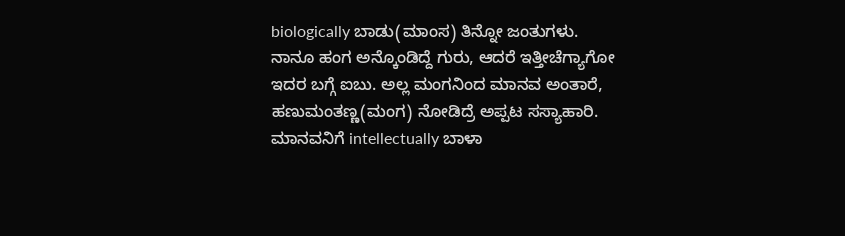biologically ಬಾಡು(ಮಾಂಸ) ತಿನ್ನೋ ಜಂತುಗಳು.
ನಾನೂ ಹಂಗ ಅನ್ಕೊಂಡಿದ್ದೆ ಗುರು, ಆದರೆ ಇತ್ತೀಚೆಗ್ಯಾಗೋ ಇದರ ಬಗ್ಗೆ ಐಬು. ಅಲ್ಲ ಮಂಗನಿಂದ ಮಾನವ ಅಂತಾರೆ, ಹಣುಮಂತಣ್ಣ(ಮಂಗ) ನೋಡಿದ್ರೆ ಅಪ್ಪಟ ಸಸ್ಯಾಹಾರಿ. ಮಾನವನಿಗೆ intellectually ಬಾಳಾ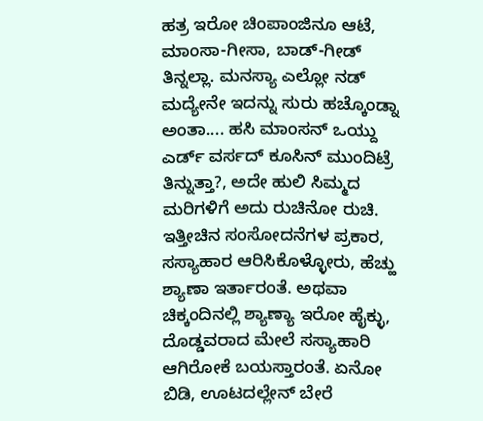ಹತ್ರ ಇರೋ ಚಿಂಪಾಂಜಿನೂ ಆಟೆ, ಮಾಂಸಾ-ಗೀಸಾ, ಬಾಡ್-ಗೀಡ್ ತಿನ್ನಲ್ಲಾ. ಮನಸ್ಯಾ ಎಲ್ಲೋ ನಡ್ ಮದ್ಯೇನೇ ಇದನ್ನು ಸುರು ಹಚ್ಕೊಂಡ್ನಾ ಅಂತಾ.... ಹಸಿ ಮಾಂಸನ್ ಒಯ್ದು ಎರ್ಡ್ ವರ್ಸದ್ ಕೂಸಿನ್ ಮುಂದಿಟ್ರೆ ತಿನ್ನುತ್ತಾ?, ಅದೇ ಹುಲಿ ಸಿಮ್ಮದ ಮರಿಗಳಿಗೆ ಅದು ರುಚಿನೋ ರುಚಿ. ಇತ್ತೀಚಿನ ಸಂಸೋದನೆಗಳ ಪ್ರಕಾರ, ಸಸ್ಯಾಹಾರ ಆರಿಸಿಕೊಳ್ಳೋರು, ಹೆಚ್ಹು ಶ್ಯಾಣಾ ಇರ್ತಾರಂತೆ. ಅಥವಾ ಚಿಕ್ಕಂದಿನಲ್ಲಿ ಶ್ಯಾಣ್ಯಾ ಇರೋ ಹೈಕ್ಳು, ದೊಡ್ಡವರಾದ ಮೇಲೆ ಸಸ್ಯಾಹಾರಿ ಆಗಿರೋಕೆ ಬಯಸ್ತಾರಂತೆ. ಏನೋ ಬಿಡಿ, ಊಟದಲ್ಲೇನ್ ಬೇರೆ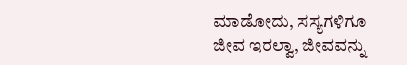ಮಾಡೋದು, ಸಸ್ಯಗಳಿಗೂ ಜೀವ ಇರಲ್ವಾ, ಜೀವವನ್ನು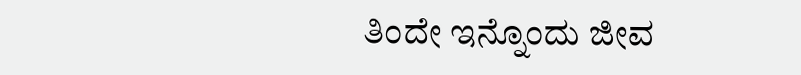ತಿಂದೇ ಇನ್ನೊಂದು ಜೀವ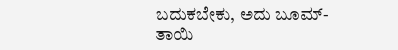ಬದುಕಬೇಕು, ಅದು ಬೂಮ್-ತಾಯಿ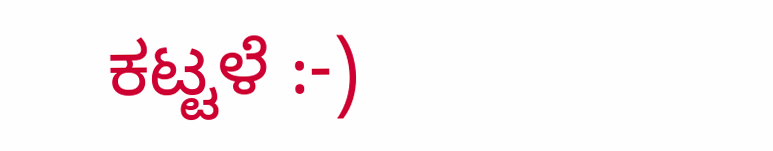ಕಟ್ಟಳೆ :-)